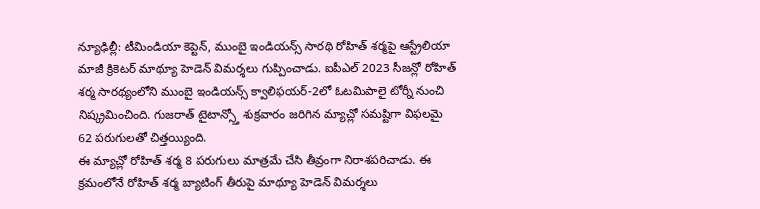న్యూఢిల్లీ: టీమిండియా కెప్టెన్, ముంబై ఇండియన్స్ సారథి రోహిత్ శర్మపై ఆస్ట్రేలియా మాజీ క్రికెటర్ మాథ్యూ హెడెన్ విమర్శలు గుప్పించాడు. ఐపీఎల్ 2023 సీజన్లో రోహిత్ శర్మ సారథ్యంలోని ముంబై ఇండియన్స్ క్వాలిఫయర్-2లో ఓటమిపాలై టోర్నీ నుంచి నిష్క్రమించింది. గుజరాత్ టైటాన్స్తో శుక్రవారం జరిగిన మ్యాచ్లో సమష్టిగా విఫలమై 62 పరుగులతో చిత్తయ్యింది.
ఈ మ్యాచ్లో రోహిత్ శర్మ 8 పరుగులు మాత్రమే చేసి తీవ్రంగా నిరాశపరిచాడు. ఈ క్రమంలోనే రోహిత్ శర్మ బ్యాటింగ్ తీరుపై మాథ్యూ హెడెన్ విమర్శలు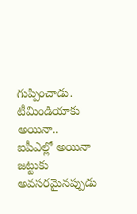గుప్పించాడు. టీమిండియాకు అయినా.. ఐపీఎల్లో అయినా జట్టుకు అవసరమైనప్పుడు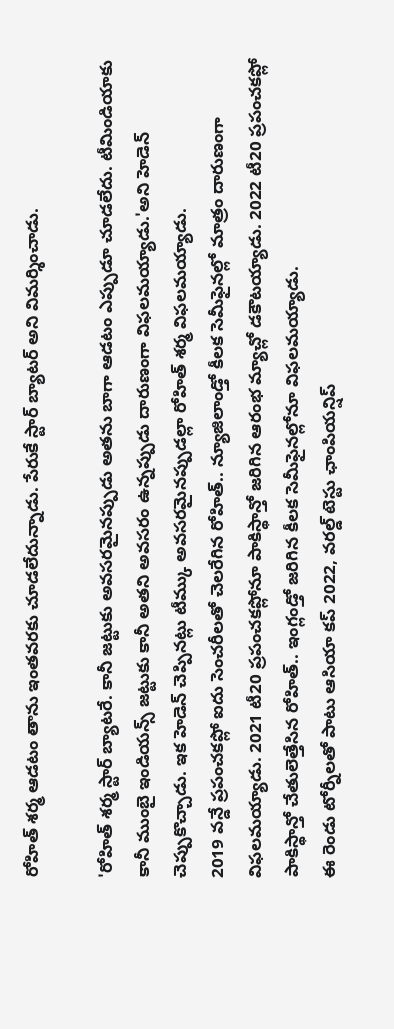రోహిత్ శర్మ ఆడటం తాను ఇంతవరకు చూడలేదున్నాడు. పేరుకే స్టార్ బ్యాటర్ అని విమర్శించాడు.

'రోహిత్ శర్మ స్టార్ బ్యాటరే. కానీ జట్టుకు అవసరమైనప్పుడు అతను బాగా ఆడటం ఎప్పుడూ చూడలేదు. టీమిండియాకు కానీ ముంబై ఇండియన్స్ జట్టుకు కానీ అతని అవసరం ఉన్నప్పుడు దారుణంగా విఫలమయ్యాడు.'అని హెడెన్ చెప్పుకొచ్చాడు. ఇక హెడెన్ చెప్పినట్లు టీమ్కు అవసరమైనప్పుడల్లా రోహిత్ శర్మ విఫలమయ్యాడు.
2019 వన్డే ప్రపంచకప్లో ఐదు సెంచరీలతో చెలరేగిన రోహిత్.. న్యూజిలాండ్తో కీలక సెమీఫైనల్లో మాత్రం దారుణంగా విఫలమయ్యాడు. 2021 టీ20 ప్రపంచకప్లోనూ పాకిస్థాన్తో జరిగిన ఆరంభ మ్యాచ్లో డకౌటయ్యాడు. 2022 టీ20 ప్రపంచకప్లో పాకిస్థాన్తో చేతులెత్తేసిన రోహిత్.. ఇంగ్లండ్తో జరిగిన కీలక సెమీఫైనల్లోనూ విఫలమయ్యాడు.
ఈ రెండు టోర్నీలతో పాటు ఆసియా కప్ 2022, వరల్డ్ టెస్టు ఛాంపియన్షిప్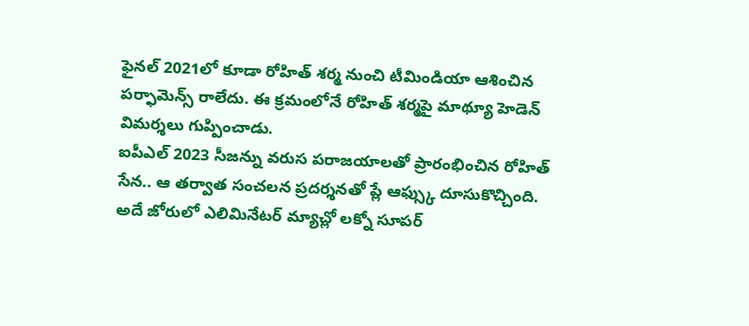ఫైనల్ 2021లో కూడా రోహిత్ శర్మ నుంచి టీమిండియా ఆశించిన పర్ఫామెన్స్ రాలేదు. ఈ క్రమంలోనే రోహిత్ శర్మపై మాథ్యూ హెడెన్ విమర్శలు గుప్పించాడు.
ఐపీఎల్ 2023 సీజన్ను వరుస పరాజయాలతో ప్రారంభించిన రోహిత్ సేన.. ఆ తర్వాత సంచలన ప్రదర్శనతో ప్లే ఆఫ్స్కు దూసుకొచ్చింది. అదే జోరులో ఎలిమినేటర్ మ్యాచ్లో లక్నో సూపర్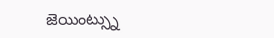జెయింట్స్ను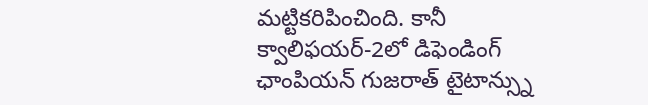మట్టికరిపించింది. కానీ క్వాలిఫయర్-2లో డిఫెండింగ్ ఛాంపియన్ గుజరాత్ టైటాన్స్ను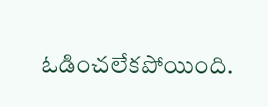ఓడించలేకపోయింది.